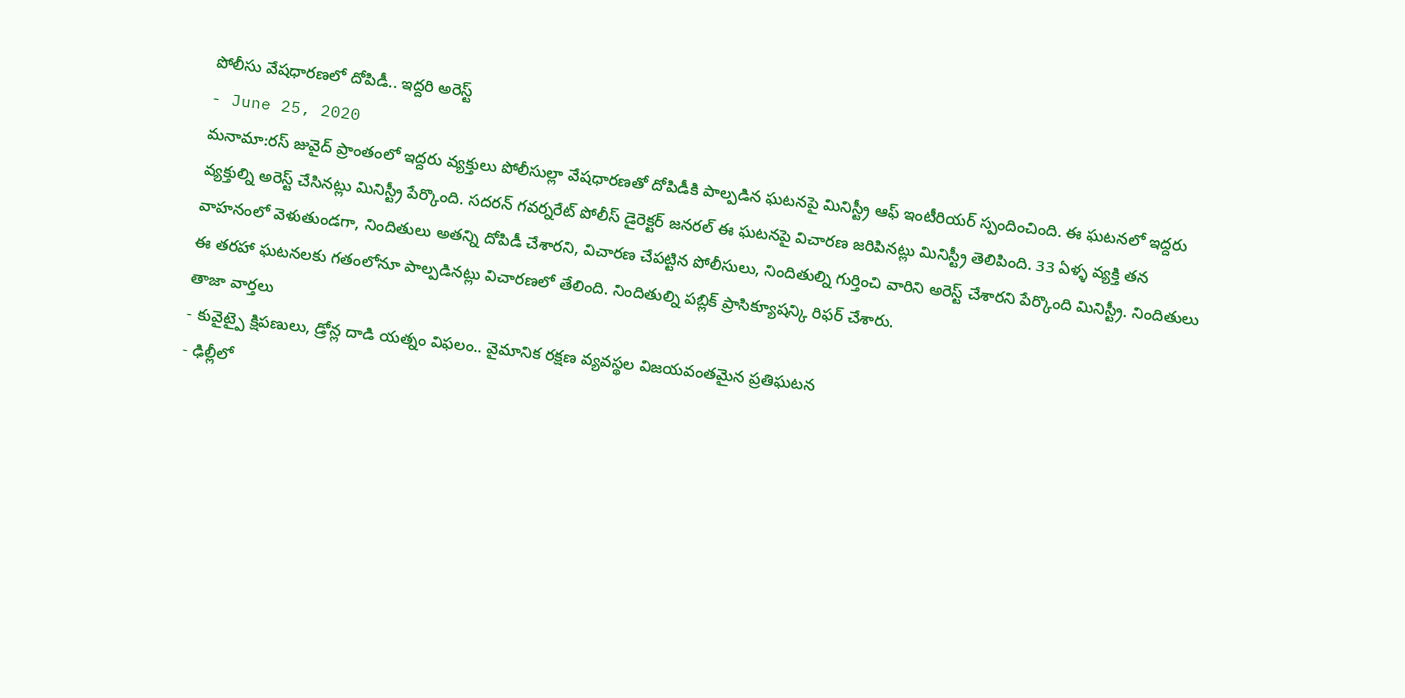పోలీసు వేషధారణలో దోపిడీ.. ఇద్దరి అరెస్ట్
- June 25, 2020
మనామా:రస్ జువైద్ ప్రాంతంలో ఇద్దరు వ్యక్తులు పోలీసుల్లా వేషధారణతో దోపిడీకి పాల్పడిన ఘటనపై మినిస్ట్రీ ఆఫ్ ఇంటీరియర్ స్పందించింది. ఈ ఘటనలో ఇద్దరు వ్యక్తుల్ని అరెస్ట్ చేసినట్లు మినిస్ట్రీ పేర్కొంది. సదరన్ గవర్నరేట్ పోలీస్ డైరెక్టర్ జనరల్ ఈ ఘటనపై విచారణ జరిపినట్లు మినిస్ట్రీ తెలిపింది. 33 ఏళ్ళ వ్యక్తి తన వాహనంలో వెళుతుండగా, నిందితులు అతన్ని దోపిడీ చేశారని, విచారణ చేపట్టిన పోలీసులు, నిందితుల్ని గుర్తించి వారిని అరెస్ట్ చేశారని పేర్కొంది మినిస్ట్రీ. నిందితులు ఈ తరహా ఘటనలకు గతంలోనూ పాల్పడినట్లు విచారణలో తేలింది. నిందితుల్ని పబ్లిక్ ప్రాసిక్యూషన్కి రిఫర్ చేశారు.
తాజా వార్తలు
- కువైట్పై క్షిపణులు, డ్రోన్ల దాడి యత్నం విఫలం.. వైమానిక రక్షణ వ్యవస్థల విజయవంతమైన ప్రతిఘటన
- ఢిల్లీలో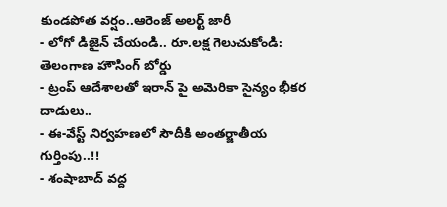కుండపోత వర్షం..ఆరెంజ్ అలర్ట్ జారీ
- లోగో డిజైన్ చేయండి.. రూ.లక్ష గెలుచుకోండి: తెలంగాణ హౌసింగ్ బోర్డు
- ట్రంప్ ఆదేశాలతో ఇరాన్ పై అమెరికా సైన్యం భీకర దాడులు..
- ఈ-వేస్ట్ నిర్వహణలో సౌదీకి అంతర్జాతీయ గుర్తింపు..!!
- శంషాబాద్ వద్ద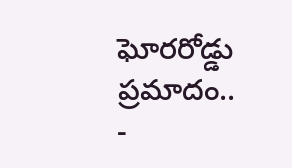ఘోరరోడ్డు ప్రమాదం..
-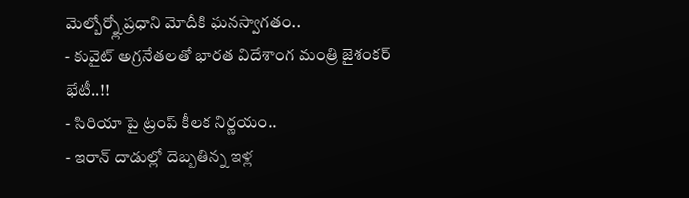మెల్బోర్న్లో ప్రధాని మోదీకి ఘనస్వాగతం..
- కువైట్ అగ్రనేతలతో భారత విదేశాంగ మంత్రి జైశంకర్ భేటీ..!!
- సిరియా పై ట్రంప్ కీలక నిర్ణయం..
- ఇరాన్ దాడుల్లో దెబ్బతిన్న ఇళ్ల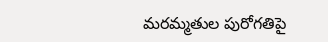మరమ్మతుల పురోగతిపై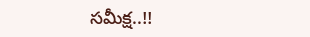సమీక్ష..!!